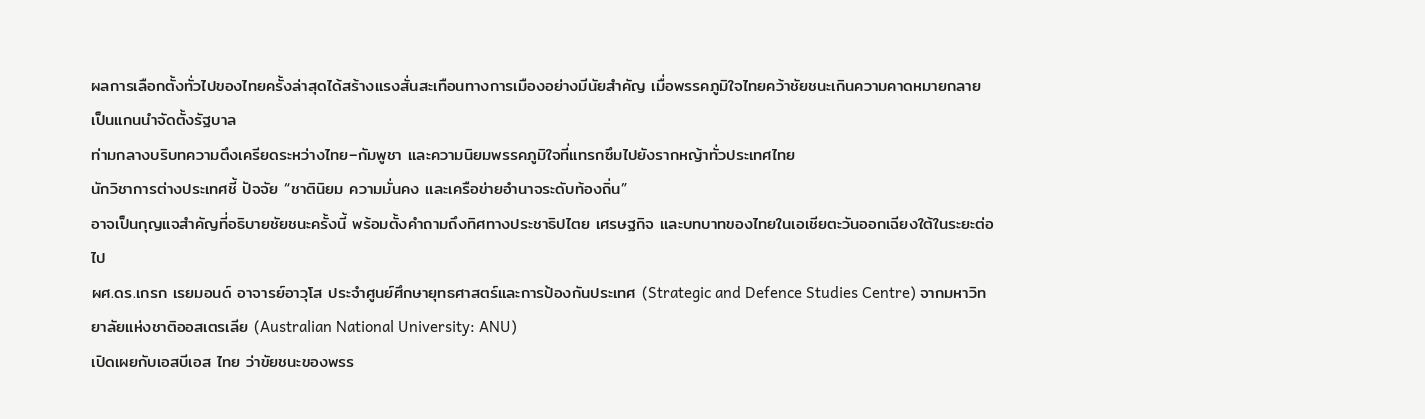ผลการเลือกตั้งทั่วไปของไทยครั้งล่าสุดได้สร้างแรงสั่นสะเทือนทางการเมืองอย่างมีนัยสำคัญ เมื่อพรรคภูมิใจไทยคว้าชัยชนะเกินความคาดหมายกลายเป็นแกนนำจัดตั้งรัฐบาล
ท่ามกลางบริบทความตึงเครียดระหว่างไทย–กัมพูชา และความนิยมพรรคภูมิใจที่แทรกซึมไปยังรากหญ้าทั่วประเทศไทย
นักวิชาการต่างประเทศชี้ ปัจจัย “ชาตินิยม ความมั่นคง และเครือข่ายอำนาจระดับท้องถิ่น”
อาจเป็นกุญแจสำคัญที่อธิบายชัยชนะครั้งนี้ พร้อมตั้งคำถามถึงทิศทางประชาธิปไตย เศรษฐกิจ และบทบาทของไทยในเอเชียตะวันออกเฉียงใต้ในระยะต่อไป
ผศ.ดร.เกรก เรยมอนด์ อาจารย์อาวุโส ประจำศูนย์ศึกษายุทธศาสตร์และการป้องกันประเทศ (Strategic and Defence Studies Centre) จากมหาวิทยาลัยแห่งชาติออสเตรเลีย (Australian National University: ANU)
เปิดเผยกับเอสบีเอส ไทย ว่าขัยชนะของพรร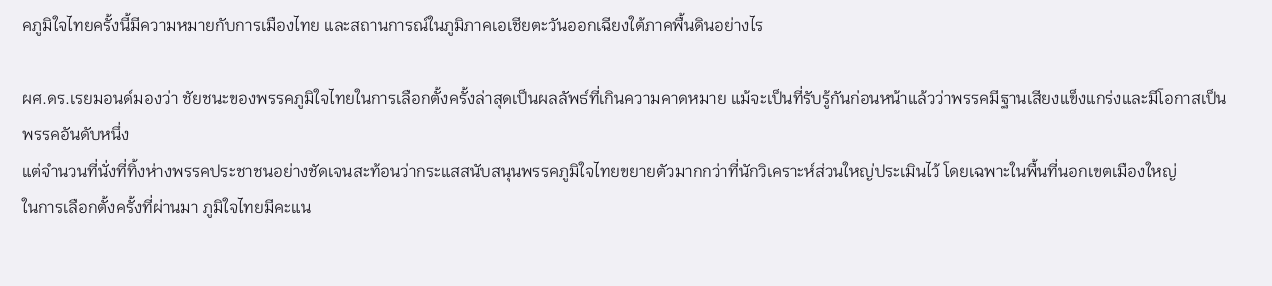คภูมิใจไทยครั้งนี้มีความหมายกับการเมืองไทย และสถานการณ์ในภูมิภาคเอเชียตะวันออกเฉียงใต้ภาคพื้นดินอย่างไร

ผศ.ดร.เรยมอนด์มองว่า ชัยชนะของพรรคภูมิใจไทยในการเลือกตั้งครั้งล่าสุดเป็นผลลัพธ์ที่เกินความคาดหมาย แม้จะเป็นที่รับรู้กันก่อนหน้าแล้วว่าพรรคมีฐานเสียงแข็งแกร่งและมีโอกาสเป็นพรรคอันดับหนึ่ง
แต่จำนวนที่นั่งที่ทิ้งห่างพรรคประชาชนอย่างชัดเจนสะท้อนว่ากระแสสนับสนุนพรรคภูมิใจไทยขยายตัวมากกว่าที่นักวิเคราะห์ส่วนใหญ่ประเมินไว้ โดยเฉพาะในพื้นที่นอกเขตเมืองใหญ่
ในการเลือกตั้งครั้งที่ผ่านมา ภูมิใจไทยมีคะแน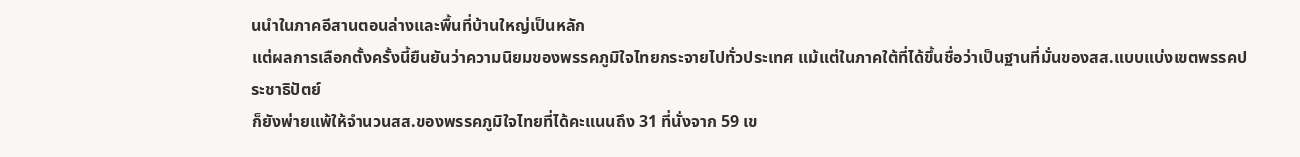นนำในภาคอีสานตอนล่างและพื้นที่บ้านใหญ่เป็นหลัก
แต่ผลการเลือกตั้งครั้งนี้ยืนยันว่าความนิยมของพรรคภูมิใจไทยกระจายไปทั่วประเทศ แม้แต่ในภาคใต้ที่ได้ขึ้นชื่อว่าเป็นฐานที่มั่นของสส.แบบแบ่งเขตพรรคประชาธิปัตย์
ก็ยังพ่ายแพ้ให้จำนวนสส.ของพรรคภูมิใจไทยที่ได้คะแนนถึง 31 ที่นั่งจาก 59 เข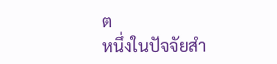ต
หนึ่งในปัจจัยสำ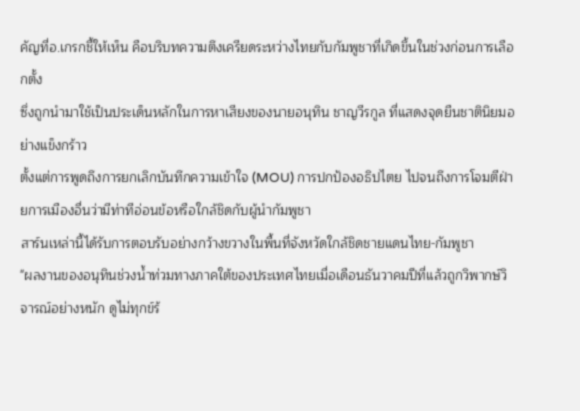คัญที่อ.เกรกชี้ให้เห็น คือบริบทความตึงเครียดระหว่างไทยกับกัมพูชาที่เกิดขึ้นในช่วงก่อนการเลือกตั้ง
ซึ่งถูกนำมาใช้เป็นประเด็นหลักในการหาเสียงของนายอนุทิน ชาญวีรกูล ที่แสดงจุดยืนชาตินิยมอย่างแข็งกร้าว
ตั้งแต่การพูดถึงการยกเลิกบันทึกความเข้าใจ (MOU) การปกป้องอธิปไตย ไปจนถึงการโจมตีฝ่ายการเมืองอื่นว่ามีท่าทีอ่อนข้อหรือใกล้ชิดกับผู้นำกัมพูชา
สาร์นเหล่านี้ได้รับการตอบรับอย่างกว้างขวางในพื้นที่จังหวัดใกล้ชิดชายแดนไทย-กัมพูชา
"ผลงานของอนุทินช่วงน้ำท่วมทางภาคใต้ของประเทศไทยเมื่อเดือนธันวาคมปีที่แล้วถูกวิพากษ์วิจารณ์อย่างหนัก ดูไม่ทุกข์ร้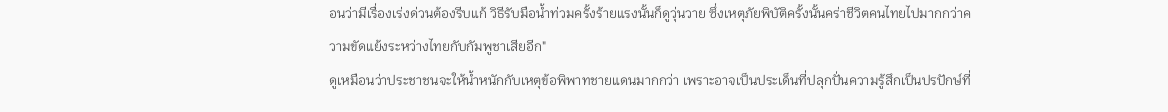อนว่ามีเรื่องเร่งด่วนต้องรีบแก้ วิธีรับมือน้ำท่วมครั้งร้ายแรงนั้นก็ดูวุ่นวาย ซึ่งเหตุภัยพิบัติครั้งนั้นคร่าชีวิตคนไทยไปมากกว่าความขัดแย้งระหว่างไทยกับกัมพูชาเสียอีก"
ดูเหมือนว่าประชาชนจะให้น้ำหนักกับเหตุข้อพิพาทชายแดนมากกว่า เพราะอาจเป็นประเด็นที่ปลุกปั่นความรู้สึกเป็นปรปักษ์ที่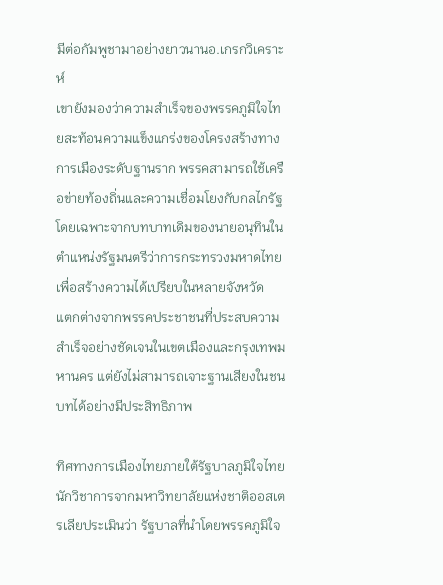มีต่อกัมพูชามาอย่างยาวนานอ.เกรกวิเคราะห์
เขายังมองว่าความสำเร็จของพรรคภูมิใจไทยสะท้อนความแข็งแกร่งของโครงสร้างทางการเมืองระดับฐานราก พรรคสามารถใช้เครือข่ายท้องถิ่นและความเชื่อมโยงกับกลไกรัฐ
โดยเฉพาะจากบทบาทเดิมของนายอนุทินในตำแหน่งรัฐมนตรีว่าการกระทรวงมหาดไทย เพื่อสร้างความได้เปรียบในหลายจังหวัด
แตกต่างจากพรรคประชาชนที่ประสบความสำเร็จอย่างชัดเจนในเขตเมืองและกรุงเทพมหานคร แต่ยังไม่สามารถเจาะฐานเสียงในชนบทได้อย่างมีประสิทธิภาพ

ทิศทางการเมืองไทยภายใต้รัฐบาลภูมิใจไทย
นักวิชาการจากมหาวิทยาลัยแห่งชาติออสเตรเลียประเมินว่า รัฐบาลที่นำโดยพรรคภูมิใจ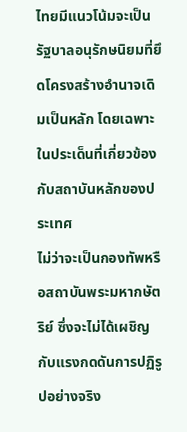ไทยมีแนวโน้มจะเป็นรัฐบาลอนุรักษนิยมที่ยึดโครงสร้างอำนาจเดิมเป็นหลัก โดยเฉพาะในประเด็นที่เกี่ยวข้องกับสถาบันหลักของประเทศ
ไม่ว่าจะเป็นกองทัพหรือสถาบันพระมหากษัตริย์ ซึ่งจะไม่ได้เผชิญกับแรงกดดันการปฏิรูปอย่างจริง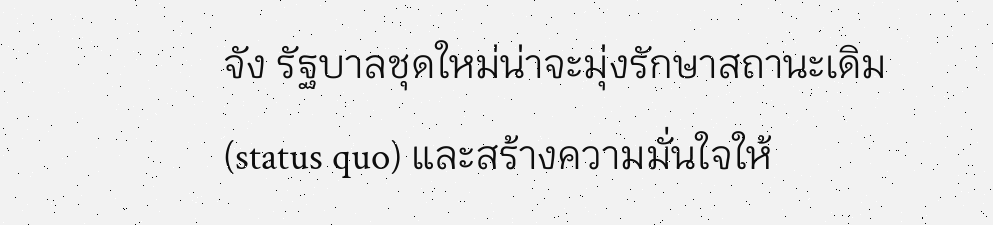จัง รัฐบาลชุดใหม่น่าจะมุ่งรักษาสถานะเดิม (status quo) และสร้างความมั่นใจให้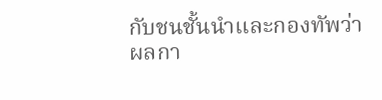กับชนชั้นนำและกองทัพว่าผลกา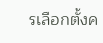รเลือกตั้งค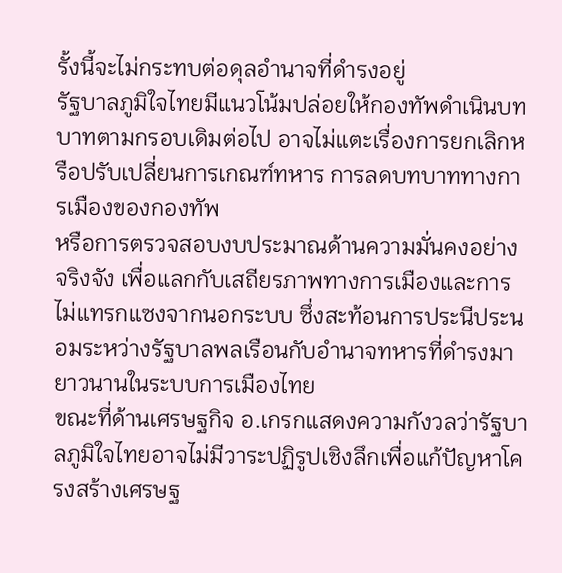รั้งนี้จะไม่กระทบต่อดุลอำนาจที่ดำรงอยู่
รัฐบาลภูมิใจไทยมีแนวโน้มปล่อยให้กองทัพดำเนินบทบาทตามกรอบเดิมต่อไป อาจไม่แตะเรื่องการยกเลิกหรือปรับเปลี่ยนการเกณฑ์ทหาร การลดบทบาททางการเมืองของกองทัพ
หรือการตรวจสอบงบประมาณด้านความมั่นคงอย่างจริงจัง เพื่อแลกกับเสถียรภาพทางการเมืองและการไม่แทรกแซงจากนอกระบบ ซึ่งสะท้อนการประนีประนอมระหว่างรัฐบาลพลเรือนกับอำนาจทหารที่ดำรงมายาวนานในระบบการเมืองไทย
ขณะที่ด้านเศรษฐกิจ อ.เกรกแสดงความกังวลว่ารัฐบาลภูมิใจไทยอาจไม่มีวาระปฏิรูปเชิงลึกเพื่อแก้ปัญหาโครงสร้างเศรษฐ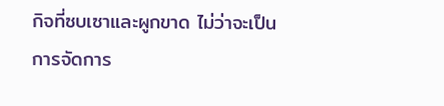กิจที่ซบเซาและผูกขาด ไม่ว่าจะเป็นการจัดการ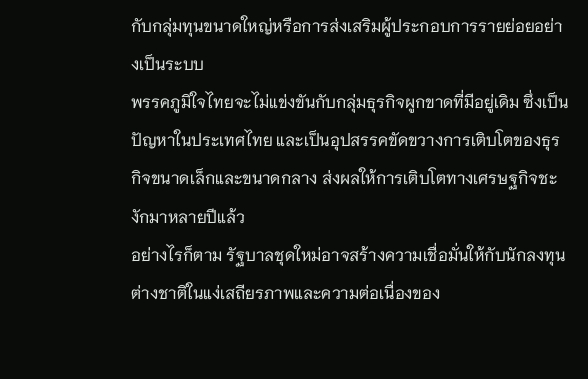กับกลุ่มทุนขนาดใหญ่หรือการส่งเสริมผู้ประกอบการรายย่อยอย่างเป็นระบบ
พรรคภูมิใจไทยจะไม่แข่งขันกับกลุ่มธุรกิจผูกขาดที่มีอยู่เดิม ซึ่งเป็นปัญหาในประเทศไทย และเป็นอุปสรรคขัดขวางการเติบโตของธุรกิจขนาดเล็กและขนาดกลาง ส่งผลให้การเติบโตทางเศรษฐกิจชะงักมาหลายปีแล้ว
อย่างไรก็ตาม รัฐบาลชุดใหม่อาจสร้างความเชื่อมั่นให้กับนักลงทุนต่างชาติในแง่เสถียรภาพและความต่อเนื่องของ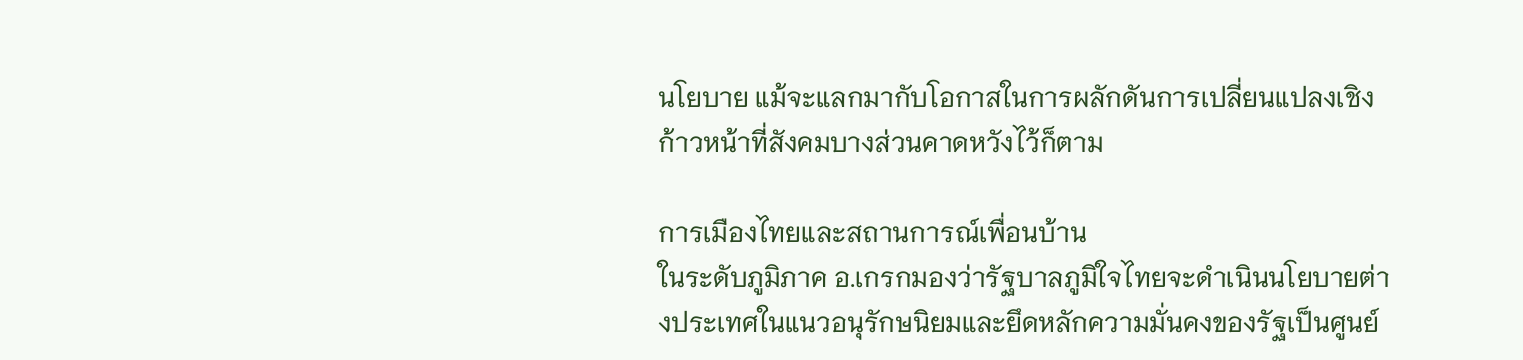นโยบาย แม้จะแลกมากับโอกาสในการผลักดันการเปลี่ยนแปลงเชิงก้าวหน้าที่สังคมบางส่วนคาดหวังไว้ก็ตาม

การเมืองไทยและสถานการณ์เพื่อนบ้าน
ในระดับภูมิภาค อ.เกรกมองว่ารัฐบาลภูมิใจไทยจะดำเนินนโยบายต่างประเทศในแนวอนุรักษนิยมและยึดหลักความมั่นคงของรัฐเป็นศูนย์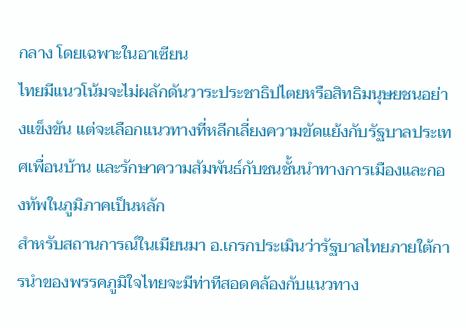กลาง โดยเฉพาะในอาเซียน
ไทยมีแนวโน้มจะไม่ผลักดันวาระประชาธิปไตยหรือสิทธิมนุษยชนอย่างแข็งขัน แต่จะเลือกแนวทางที่หลีกเลี่ยงความขัดแย้งกับรัฐบาลประเทศเพื่อนบ้าน และรักษาความสัมพันธ์กับชนชั้นนำทางการเมืองและกองทัพในภูมิภาคเป็นหลัก
สำหรับสถานการณ์ในเมียนมา อ.เกรกประเมินว่ารัฐบาลไทยภายใต้การนำของพรรคภูมิใจไทยจะมีท่าทีสอดคล้องกับแนวทาง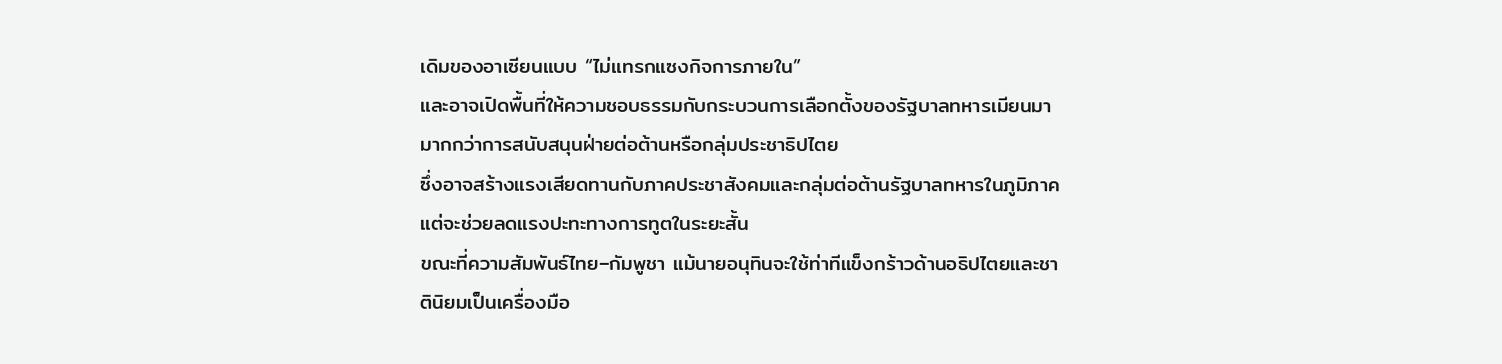เดิมของอาเซียนแบบ “ไม่แทรกแซงกิจการภายใน”
และอาจเปิดพื้นที่ให้ความชอบธรรมกับกระบวนการเลือกตั้งของรัฐบาลทหารเมียนมา มากกว่าการสนับสนุนฝ่ายต่อต้านหรือกลุ่มประชาธิปไตย
ซึ่งอาจสร้างแรงเสียดทานกับภาคประชาสังคมและกลุ่มต่อต้านรัฐบาลทหารในภูมิภาค แต่จะช่วยลดแรงปะทะทางการทูตในระยะสั้น
ขณะที่ความสัมพันธ์ไทย–กัมพูชา แม้นายอนุทินจะใช้ท่าทีแข็งกร้าวด้านอธิปไตยและชาตินิยมเป็นเครื่องมือ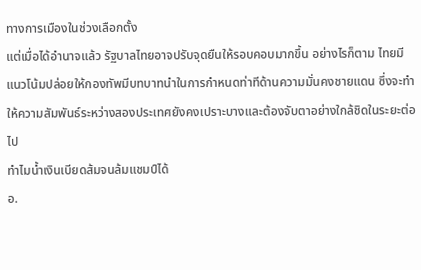ทางการเมืองในช่วงเลือกตั้ง
แต่เมื่อได้อำนาจแล้ว รัฐบาลไทยอาจปรับจุดยืนให้รอบคอบมากขึ้น อย่างไรก็ตาม ไทยมีแนวโน้มปล่อยให้กองทัพมีบทบาทนำในการกำหนดท่าทีด้านความมั่นคงชายแดน ซึ่งจะทำให้ความสัมพันธ์ระหว่างสองประเทศยังคงเปราะบางและต้องจับตาอย่างใกล้ชิดในระยะต่อไป
ทำไมน้ำเงินเบียดส้มจนล้มแชมป์ได้
อ.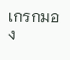เกรกมอง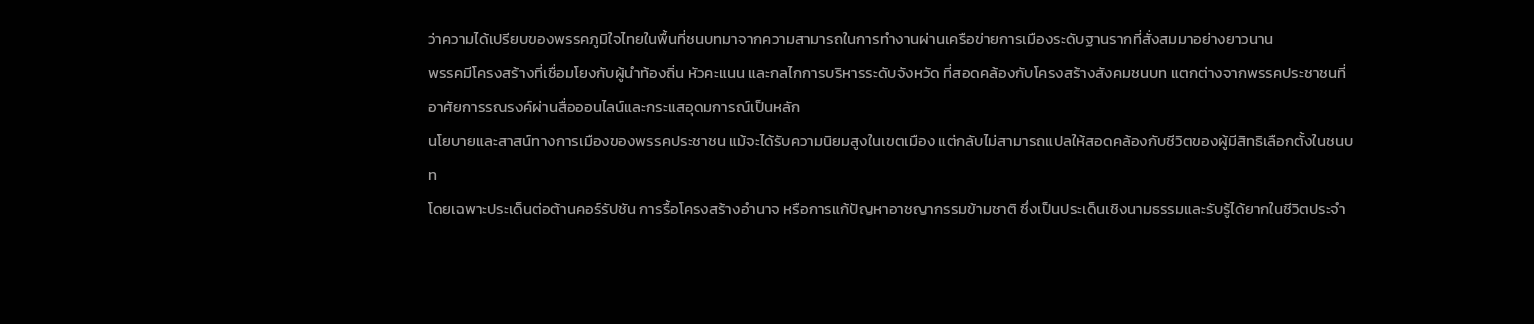ว่าความได้เปรียบของพรรคภูมิใจไทยในพื้นที่ชนบทมาจากความสามารถในการทำงานผ่านเครือข่ายการเมืองระดับฐานรากที่สั่งสมมาอย่างยาวนาน
พรรคมีโครงสร้างที่เชื่อมโยงกับผู้นำท้องถิ่น หัวคะแนน และกลไกการบริหารระดับจังหวัด ที่สอดคล้องกับโครงสร้างสังคมชนบท แตกต่างจากพรรคประชาชนที่อาศัยการรณรงค์ผ่านสื่อออนไลน์และกระแสอุดมการณ์เป็นหลัก
นโยบายและสาสน์ทางการเมืองของพรรคประชาชน แม้จะได้รับความนิยมสูงในเขตเมือง แต่กลับไม่สามารถแปลให้สอดคล้องกับชีวิตของผู้มีสิทธิเลือกตั้งในชนบท
โดยเฉพาะประเด็นต่อต้านคอร์รัปชัน การรื้อโครงสร้างอำนาจ หรือการแก้ปัญหาอาชญากรรมข้ามชาติ ซึ่งเป็นประเด็นเชิงนามธรรมและรับรู้ได้ยากในชีวิตประจำ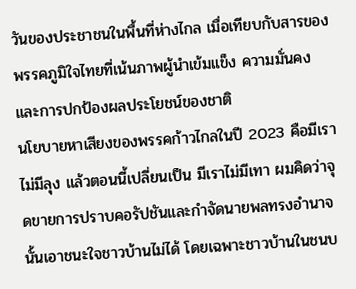วันของประชาชนในพื้นที่ห่างไกล เมื่อเทียบกับสารของพรรคภูมิใจไทยที่เน้นภาพผู้นำเข้มแข็ง ความมั่นคง และการปกป้องผลประโยชน์ของชาติ
นโยบายหาเสียงของพรรคก้าวไกลในปี 2023 คือมีเราไม่มีลุง แล้วตอนนี้เปลี่ยนเป็น มีเราไม่มีเทา ผมคิดว่าจุดขายการปราบคอรัปชันและกำจัดนายพลทรงอำนาจนั้นเอาชนะใจชาวบ้านไม่ได้ โดยเฉพาะชาวบ้านในชนบ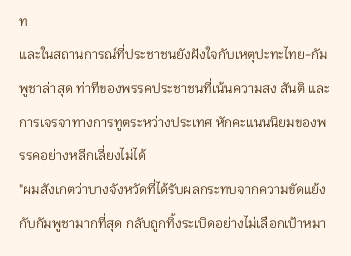ท
และในสถานการณ์ที่ประชาชนยังฝังใจกับเหตุปะทะไทย-กัมพูชาล่าสุด ท่าทีของพรรคประชาชนที่เน้นความสง สันติ และการเจรจาทางการทูตระหว่างประเทศ หักคะแนนนิยมของพรรคอย่างหลีกเลี่ยงไม่ได้
"ผมสังเกตว่าบางจังหวัดที่ได้รับผลกระทบจากความขัดแย้งกับกัมพูชามากที่สุด กลับถูกทิ้งระเบิดอย่างไม่เลือกเป้าหมา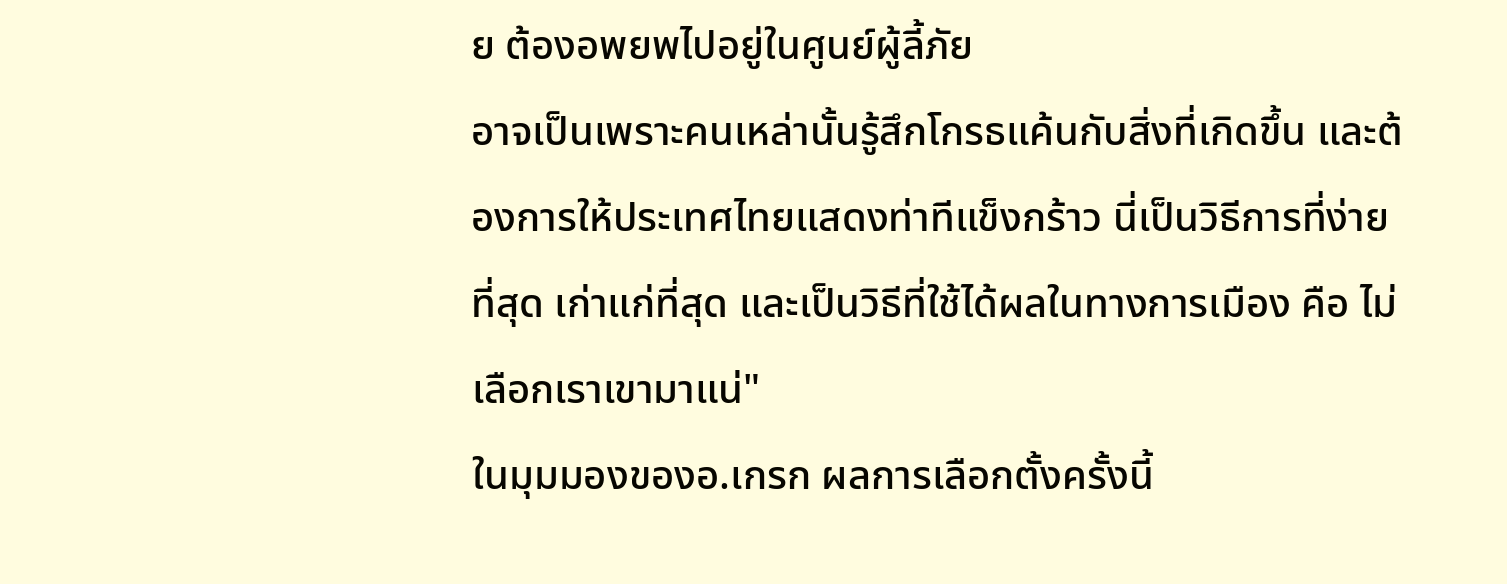ย ต้องอพยพไปอยู่ในศูนย์ผู้ลี้ภัย
อาจเป็นเพราะคนเหล่านั้นรู้สึกโกรธแค้นกับสิ่งที่เกิดขึ้น และต้องการให้ประเทศไทยแสดงท่าทีแข็งกร้าว นี่เป็นวิธีการที่ง่ายที่สุด เก่าแก่ที่สุด และเป็นวิธีที่ใช้ได้ผลในทางการเมือง คือ ไม่เลือกเราเขามาแน่"
ในมุมมองของอ.เกรก ผลการเลือกตั้งครั้งนี้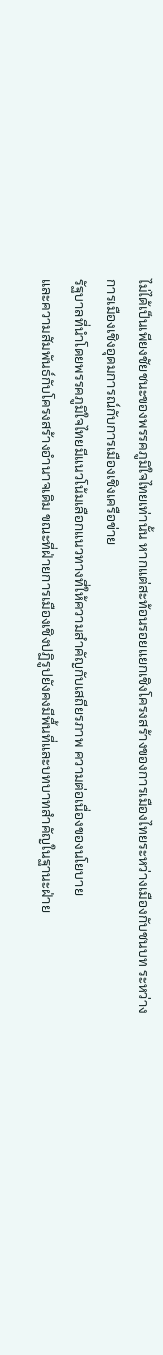ไม่ได้เป็นเพียงชัยชนะของพรรคภูมิใจไทยเท่านั้น หากแต่สะท้อนรอยแยกเชิงโครงสร้างของการเมืองไทยระหว่างเมืองกับชนบท ระหว่างการเมืองเชิงอุดมการณ์กับการเมืองเชิงเครือข่าย
รัฐบาลที่นำโดยพรรคภูมิใจไทยมีแนวโน้มเลือกแนวทางที่ให้ความสำคัญกับเสถียรภาพ ความต่อเนื่องของนโยบาย
และความสัมพันธ์กับโครงสร้างอำนาจเดิม ขณะที่ฝ่ายการเมืองเชิงปฏิรูปยังคงมีพื้นที่และบทบาทสำคัญในฐานะฝ่าย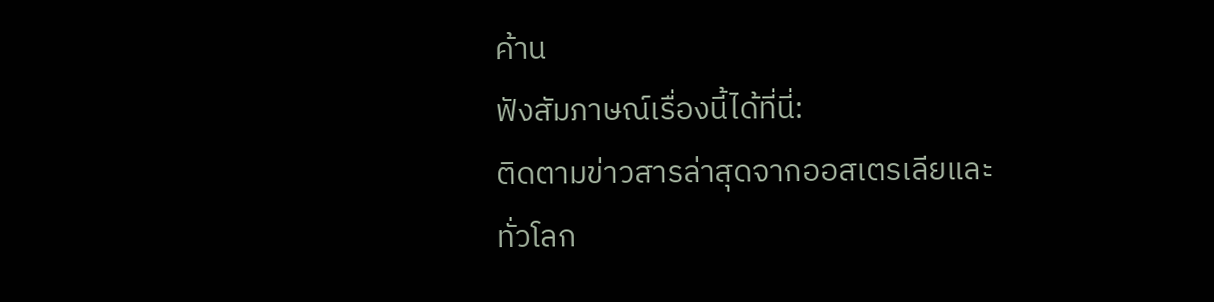ค้าน
ฟังสัมภาษณ์เรื่องนี้ได้ที่นี่:
ติดตามข่าวสารล่าสุดจากออสเตรเลียและทั่วโลก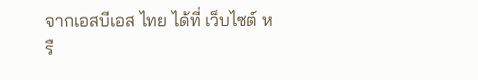จากเอสบีเอส ไทย ได้ที่ เว็บไซต์ หรื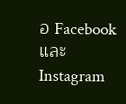อ Facebook และ Instagram